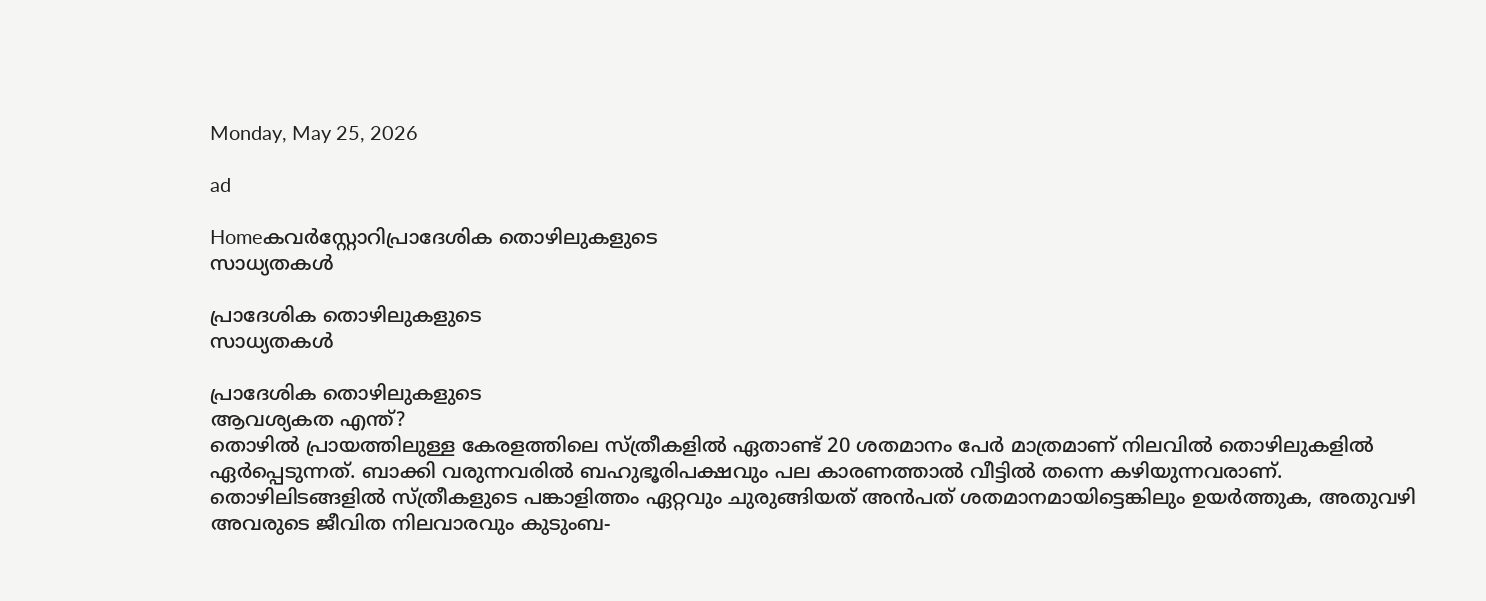Monday, May 25, 2026

ad

Homeകവര്‍സ്റ്റോറിപ്രാദേശിക തൊഴിലുകളുടെ
സാധ്യതകള്‍

പ്രാദേശിക തൊഴിലുകളുടെ
സാധ്യതകള്‍

പ്രാദേശിക തൊഴിലുകളുടെ
ആവശ്യകത എന്ത്?
തൊഴിൽ പ്രായത്തിലുള്ള കേരളത്തിലെ സ്ത്രീകളിൽ ഏതാണ്ട് 20 ശതമാനം പേര്‍ മാത്രമാണ് നിലവിൽ തൊഴിലുകളിൽ ഏർപ്പെടുന്നത്. ബാക്കി വരുന്നവരിൽ ബഹുഭൂരിപക്ഷവും പല കാരണത്താൽ വീട്ടിൽ തന്നെ കഴിയുന്നവരാണ്. തൊഴിലിടങ്ങളില്‍ സ്ത്രീകളുടെ പങ്കാളിത്തം ഏറ്റവും ചുരുങ്ങിയത് അന്‍പത് ശതമാനമായിട്ടെങ്കിലും ഉയർത്തുക, അതുവഴി അവരുടെ ജീവിത നിലവാരവും കുടുംബ-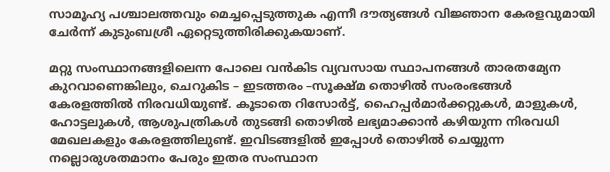സാമൂഹ്യ പശ്ചാലത്തവും ‍മെച്ചപ്പെടുത്തുക എന്നീ ദൗത്യങ്ങള്‍ വിജ്ഞാന കേരളവുമായി ചേര്‍ന്ന് കുടുംബശ്രീ ഏറ്റെടുത്തിരിക്കുകയാണ്.

മറ്റു സംസ്ഥാനങ്ങളിലെന്ന പോലെ വൻകിട വ്യവസായ സ്ഥാപനങ്ങൾ താരതമ്യേന കുറവാണെങ്കിലും, ചെറുകിട – ഇടത്തരം –സൂക്ഷ്മ തൊഴിൽ സംരംഭങ്ങള്‍ കേരളത്തിൽ നിരവധിയുണ്ട്. കൂടാതെ റിസോർട്ട്, ഹൈപ്പർമാർക്കറ്റുകൾ, മാളുകൾ, ഹോട്ടലുകൾ, ആശുപത്രികൾ തുടങ്ങി തൊഴിൽ ലഭ്യമാക്കാന്‍ കഴിയുന്ന നിരവധി മേഖലകളും കേരളത്തിലുണ്ട്. ഇവിടങ്ങളില്‍ ഇപ്പോൾ തൊഴിൽ ചെയ്യുന്ന നല്ലൊരുശതമാനം പേരും ഇതര സംസ്ഥാന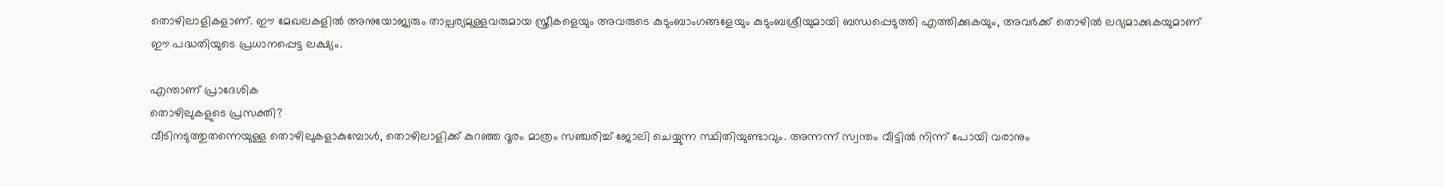തൊഴിലാളികളാണ്. ഈ മേഖലകളില്‍ അനുയോജ്യരും താല്പര്യമുള്ളവരുമായ സ്ത്രീകളെയും അവരുടെ കുടുംബാംഗങ്ങളേയും കുടുംബശ്രീയുമായി ബന്ധപ്പെടുത്തി എത്തിക്കുകയും, അവര്‍ക്ക് തൊഴില്‍ ലഭ്യമാക്കുകയുമാണ് ഈ പദ്ധതിയുടെ പ്രധാനപ്പെട്ട ലക്ഷ്യം.

എന്താണ് പ്രാദേശിക
തൊഴിലുകളുടെ പ്രസക്തി?
വീടിനടുത്തുതന്നെയുള്ള തൊഴിലുകളാകുമ്പോള്‍, തൊഴിലാളിക്ക് കുറഞ്ഞ ദൂരം മാത്രം സഞ്ചരിച്ച് ജോലി ചെയ്യുന്ന സ്ഥിതിയുണ്ടാവും. അന്നന്ന് സ്വന്തം വീട്ടില്‍ നിന്ന് പോയി വരാനും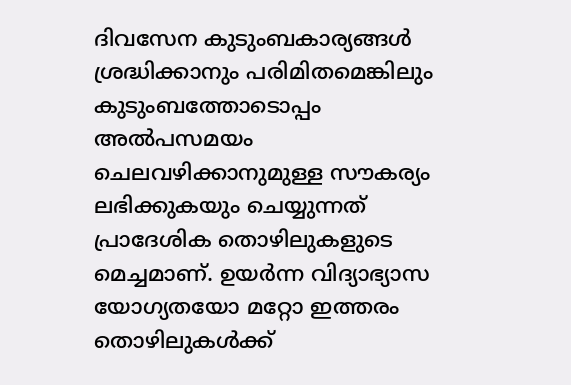ദിവസേന കുടുംബകാര്യങ്ങള്‍ ശ്രദ്ധിക്കാനും പരിമിതമെങ്കിലും കുടുംബത്തോടൊപ്പം അല്‍പസമയം ചെലവഴിക്കാനുമുള്ള സൗകര്യം ലഭിക്കുകയും ചെയ്യുന്നത് പ്രാദേശിക തൊഴിലുകളുടെ മെച്ചമാണ്. ഉയര്‍ന്ന വിദ്യാഭ്യാസ യോഗ്യതയോ മറ്റോ‍ ഇത്തരം തൊഴിലുകള്‍ക്ക്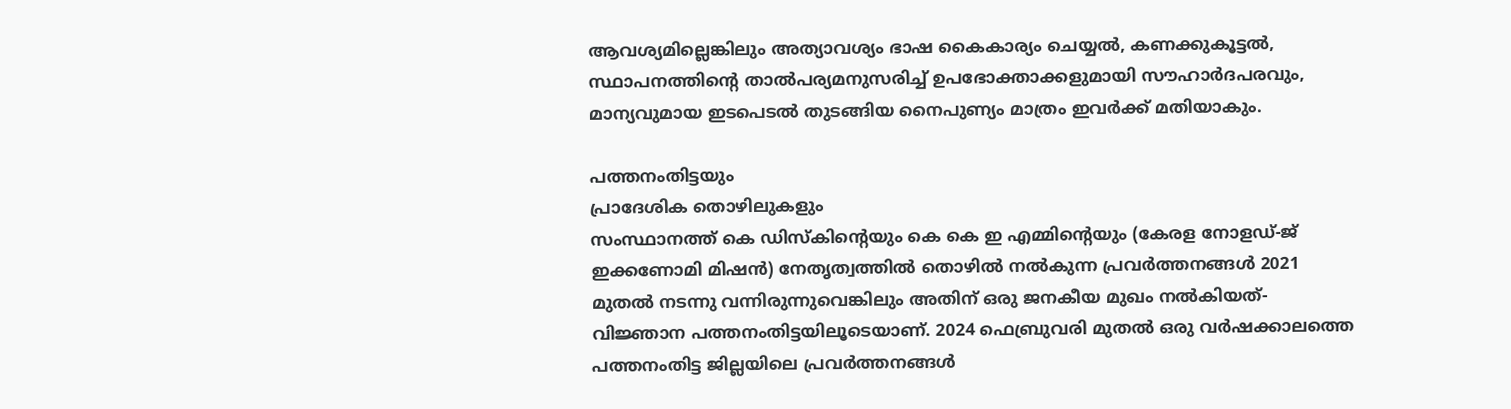ആവശ്യമില്ലെങ്കിലും അത്യാവശ്യം ഭാഷ കൈകാര്യം ചെയ്യൽ, കണക്കുകൂട്ടൽ, സ്ഥാപനത്തിന്റെ താൽപര്യമനുസരിച്ച് ഉപഭോക്താക്കളുമായി സൗഹാർദപരവും, മാന്യവുമായ ഇടപെടല്‍ തുടങ്ങിയ നൈപുണ്യം മാത്രം ഇവര്‍ക്ക് മതിയാകും.

പത്തനംതിട്ടയും
പ്രാദേശിക തൊഴിലുകളും
സംസ്ഥാനത്ത് കെ ഡിസ്കിന്റെയും കെ കെ ഇ എമ്മിന്റെയും (കേരള നോളഡ്-ജ് ഇക്കണോമി മിഷൻ) നേതൃത്വത്തിൽ തൊഴിൽ നൽകുന്ന പ്രവർത്തനങ്ങൾ 2021 മുതല്‍ നടന്നു വന്നിരുന്നുവെങ്കിലും അതിന് ഒരു ജനകീയ മുഖം നൽകിയത്- വിജ്ഞാന പത്തനംതിട്ടയിലൂടെയാണ്. 2024 ഫെബ്രുവരി മുതല്‍ ഒരു വർഷക്കാലത്തെ പത്തനംതിട്ട ജില്ലയിലെ പ്രവർത്തനങ്ങള്‍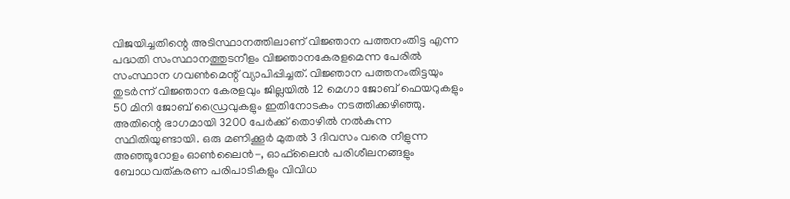വിജയിച്ചതിന്റെ അടിസ്ഥാനത്തിലാണ് വിജ്ഞാന പത്തനംതിട്ട എന്ന പദ്ധതി സംസ്ഥാനത്തുടനീളം വിജ്ഞാനകേരളമെന്ന പേരില്‍ സംസ്ഥാന ഗവണ്‍മെന്റ് വ്യാപിപ്പിച്ചത്. വിജ്ഞാന പത്തനംതിട്ടയും തുടർന്ന് വിജ്ഞാന കേരളവും ജില്ലയിൽ 12 മെഗാ ജോബ് ഫെയറുകളും 50 മിനി ജോബ് ഡ്രൈവുകളും ഇതിനോടകം നടത്തിക്കഴിഞ്ഞു. അതിന്റെ ഭാഗമായി 3200 പേർക്ക് തൊഴിൽ നല്‍കുന്ന സ്ഥിതിയുണ്ടായി. ഒരു മണിക്കൂര്‍ മുതല്‍ 3 ദിവസം വരെ നീളുന്ന അഞ്ഞൂറോളം ഓണ്‍ലൈന്‍-, ഓഫ്‍ലൈന്‍ പരിശീലനങ്ങളും ബോധവത്കരണ പരിപാടികളും വിവിധ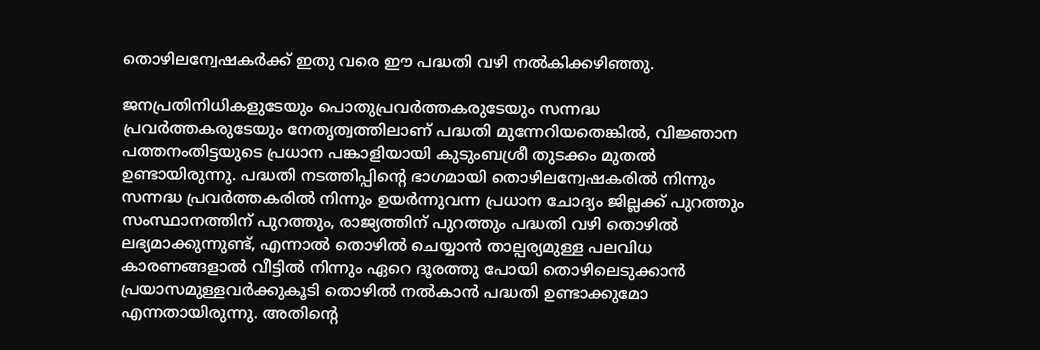തൊഴിലന്വേഷകര്‍ക്ക് ഇതു വരെ ഈ പദ്ധതി വഴി നല്‍കിക്കഴിഞ്ഞു.

ജനപ്രതിനിധികളുടേയും പൊതുപ്രവര്‍ത്തകരുടേയും സന്നദ്ധ പ്രവര്‍ത്തകരുടേയും നേതൃത്വത്തിലാണ് പദ്ധതി മുന്നേറിയതെങ്കില്‍, വിജ്ഞാന പത്തനംതിട്ടയുടെ പ്രധാന പങ്കാളിയായി കുടുംബശ്രീ തുടക്കം മുതല്‍ ഉണ്ടായിരുന്നു. പദ്ധതി നടത്തിപ്പിന്റെ ഭാഗമായി തൊഴിലന്വേഷകരില്‍ നിന്നും സന്നദ്ധ പ്രവര്‍ത്തകരില്‍ നിന്നും ഉയർന്നുവന്ന പ്രധാന ചോദ്യം ജില്ലക്ക് പുറത്തും സംസ്ഥാനത്തിന് പുറത്തും, രാജ്യത്തിന് പുറത്തും പദ്ധതി വഴി തൊഴിൽ ലഭ്യമാക്കുന്നുണ്ട്, എന്നാൽ തൊഴിൽ ചെയ്യാന്‍ താല്പര്യമുള്ള പലവിധ കാരണങ്ങളാൽ വീട്ടിൽ നിന്നും ഏറെ ദൂരത്തു പോയി തൊഴിലെടുക്കാൻ പ്രയാസമുള്ളവർക്കുകൂടി തൊഴിൽ നൽകാൻ പദ്ധതി ഉണ്ടാക്കുമോ എന്നതായിരുന്നു. അതിന്റെ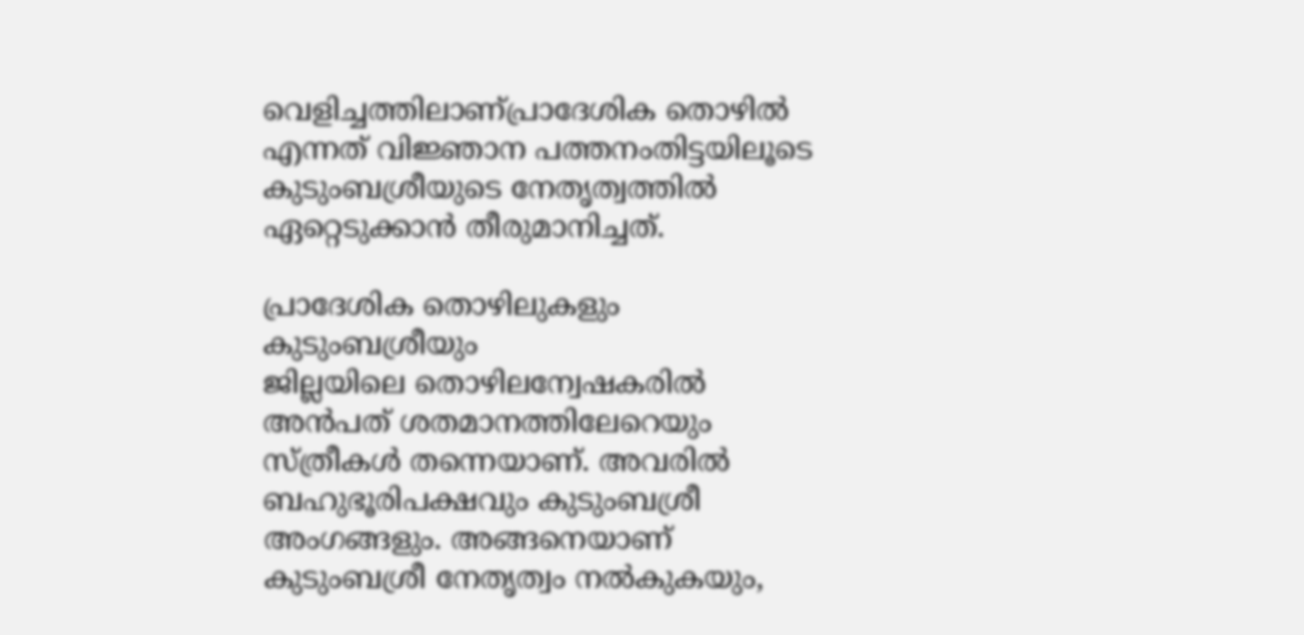വെളിച്ചത്തിലാണ്പ്രാദേശിക തൊഴിൽ എന്നത് വിജ്ഞാന പത്തനംതിട്ടയിലൂടെ കുടുംബശ്രീയുടെ നേതൃത്വത്തില്‍ ഏറ്റെടുക്കാൻ തീരുമാനിച്ചത്.

പ്രാദേശിക തൊഴിലുകളും
കുടുംബശ്രീയും
ജില്ലയിലെ തൊഴിലന്വേഷകരിൽ അന്‍പത് ശതമാനത്തിലേറെയും സ്ത്രീകൾ തന്നെയാണ്. അവരിൽ ബഹുഭൂരിപക്ഷവും കുടുംബശ്രീ അംഗങ്ങളും. അങ്ങനെയാണ് കുടുംബശ്രീ നേതൃത്വം നൽകുകയും,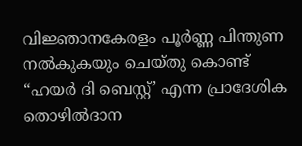വിജ്ഞാനകേരളം പൂർണ്ണ പിന്തുണ നൽകുകയും ചെയ്തു കൊണ്ട് “ഹയർ ദി ബെസ്റ്റ്’ എന്ന പ്രാദേശിക തൊഴിൽദാന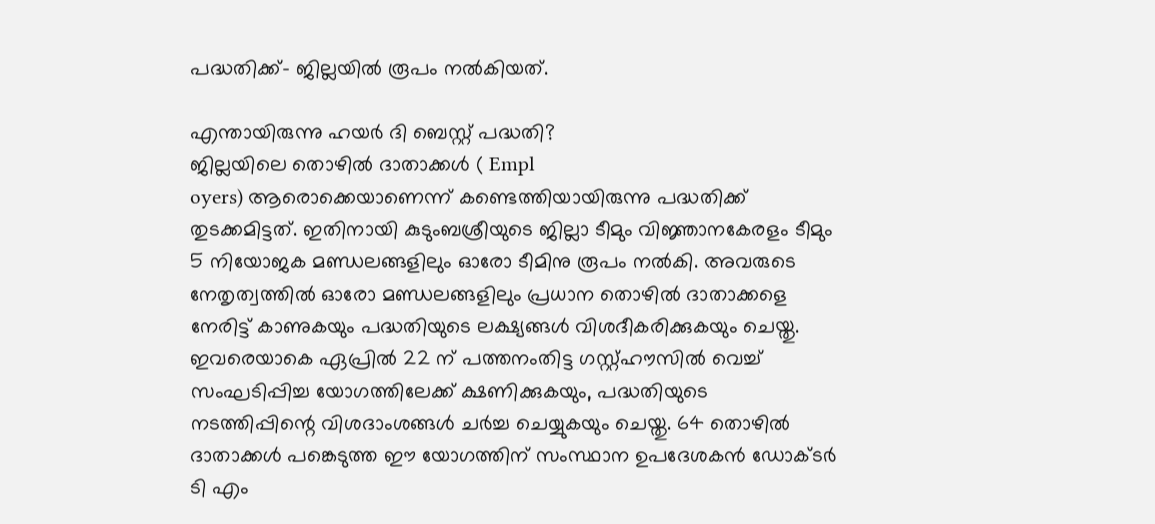പദ്ധതിക്ക്- ജില്ലയില്‍ രൂപം നൽകിയത്.

എന്തായിരുന്നു ഹയർ ദി ബെസ്റ്റ് പദ്ധതി?
ജില്ലയിലെ തൊഴിൽ ദാതാക്കള്‍ ( Empl
oyers) ആരൊക്കെയാണെന്ന് കണ്ടെത്തിയായിരുന്നു പദ്ധതിക്ക് തുടക്കമിട്ടത്. ഇതിനായി കുടുംബശ്രീയുടെ ജില്ലാ ടീമും വിജ്ഞാനകേരളം ടീമും 5 നിയോജക മണ്ഡലങ്ങളിലും ഓരോ ടീമിനു രൂപം നൽകി. അവരുടെ നേതൃത്വത്തിൽ ഓരോ മണ്ഡലങ്ങളിലും പ്രധാന തൊഴിൽ ദാതാക്കളെ നേരിട്ട് കാണുകയും പദ്ധതിയുടെ ലക്ഷ്യങ്ങള്‍ വിശദീകരിക്കുകയും ചെയ്തു. ഇവരെയാകെ ഏപ്രില്‍ 22 ന് പത്തനംതിട്ട ഗസ്റ്റ്ഹൗസിൽ വെച്ച് സംഘടിപ്പിച്ച യോഗത്തിലേക്ക് ക്ഷണിക്കുകയും, പദ്ധതിയുടെ നടത്തിപ്പിന്റെ വിശദാംശങ്ങള്‍ ചര്‍ച്ച ചെയ്യുകയും ചെയ്തു. 64 തൊഴിൽ ദാതാക്കൾ പങ്കെടുത്ത ഈ യോഗത്തിന് സംസ്ഥാന ഉപദേശകൻ ഡോക്ടർ ടി എം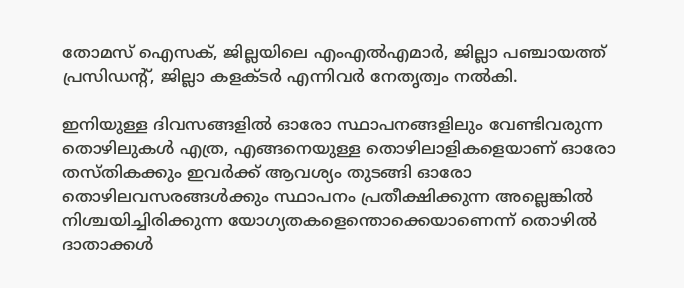തോമസ് ഐസക്, ജില്ലയിലെ എംഎൽഎമാർ, ജില്ലാ പഞ്ചായത്ത് പ്രസിഡന്റ്, ജില്ലാ കളക്ടര്‍ എന്നിവർ നേതൃത്വം നല്‍കി.

ഇനിയുള്ള ദിവസങ്ങളിൽ ഓരോ സ്ഥാപനങ്ങളിലും വേണ്ടിവരുന്ന തൊഴിലുകൾ എത്ര, എങ്ങനെയുള്ള തൊഴിലാളികളെയാണ് ഓരോ തസ്തികക്കും ഇവർക്ക് ആവശ്യം തുടങ്ങി ഓരോ തൊഴിലവസരങ്ങള്‍ക്കും സ്ഥാപനം പ്രതീക്ഷിക്കുന്ന അല്ലെങ്കില്‍ നിശ്ചയിച്ചിരിക്കുന്ന യോഗ്യതകളെന്തൊക്കെയാണെന്ന് തൊഴിൽ ദാതാക്കൾ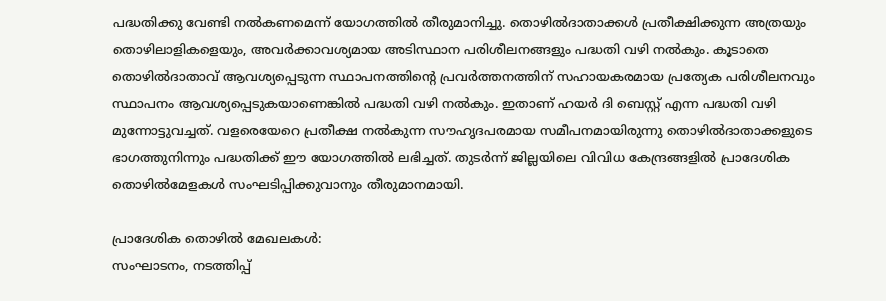പദ്ധതിക്കു വേണ്ടി നല്‍കണമെന്ന് യോഗത്തില്‍ തീരുമാനിച്ചു. തൊഴിൽദാതാക്കൾ പ്രതീക്ഷിക്കുന്ന അത്രയും തൊഴിലാളികളെയും, അവർക്കാവശ്യമായ അടിസ്ഥാന പരിശീലനങ്ങളും പദ്ധതി വഴി നൽകും. കൂടാതെ തൊഴിൽദാതാവ് ആവശ്യപ്പെടുന്ന സ്ഥാപനത്തിന്റെ പ്രവർത്തനത്തിന് സഹായകരമായ പ്രത്യേക പരിശീലനവും സ്ഥാപനം ആവശ്യപ്പെടുകയാണെങ്കില്‍ പദ്ധതി വഴി നൽകും. ഇതാണ് ഹയർ ദി ബെസ്റ്റ് എന്ന പദ്ധതി വഴി മുന്നോട്ടുവച്ചത്. വളരെയേറെ പ്രതീക്ഷ നല്‍കുന്ന സൗഹൃദപരമായ സമീപനമായിരുന്നു തൊഴിൽദാതാക്കളുടെ ഭാഗത്തുനിന്നും പദ്ധതിക്ക് ഈ യോഗത്തില്‍ ലഭിച്ചത്. തുടർന്ന് ജില്ലയിലെ വിവിധ കേന്ദ്രങ്ങളില്‍ പ്രാദേശിക തൊഴിൽമേളകൾ സംഘടിപ്പിക്കുവാനും തീരുമാനമായി.

പ്രാദേശിക തൊഴിൽ മേഖലകൾ:
സംഘാടനം, നടത്തിപ്പ്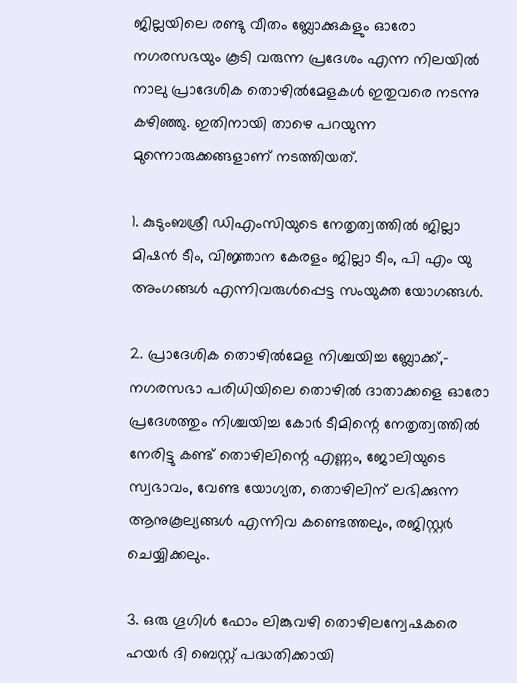ജില്ലയിലെ രണ്ടു വീതം ബ്ലോക്കുകളും ഓരോ നഗരസഭയും കൂടി വരുന്ന പ്രദേശം എന്ന നിലയിൽ നാലു പ്രാദേശിക തൊഴിൽമേളകൾ ഇതുവരെ നടന്നു കഴിഞ്ഞു. ഇതിനായി താഴെ പറയുന്ന മുന്നൊരുക്കങ്ങളാണ് നടത്തിയത്.

1. കുടുംബശ്രീ ഡിഎംസിയുടെ നേതൃത്വത്തില്‍ ജില്ലാ മിഷൻ ടീം, വിജ്ഞാന കേരളം ജില്ലാ ടീം, പി എം യു അംഗങ്ങൾ എന്നിവരുള്‍പ്പെട്ട സംയുക്ത യോഗങ്ങള്‍.

2. പ്രാദേശിക തൊഴിൽമേള നിശ്ചയിച്ച ബ്ലോക്ക്,- നഗരസഭാ പരിധിയിലെ തൊഴിൽ ദാതാക്കളെ ഓരോ പ്രദേശത്തും നിശ്ചയിച്ച കോര്‍ ടീമിന്റെ നേതൃത്വത്തില്‍ നേരിട്ടു കണ്ട് തൊഴിലിന്റെ എണ്ണം, ജോലിയുടെ സ്വഭാവം, വേണ്ട യോഗ്യത, തൊഴിലിന് ലഭിക്കുന്ന ആനുകൂല്യങ്ങള്‍ എന്നിവ കണ്ടെത്തലും, രജിസ്റ്റര്‍ ചെയ്യിക്കലും.

3. ഒരു ഗൂഗിൾ ഫോം ലിങ്കുവഴി തൊഴിലന്വേഷകരെ ഹയർ ദി ബെസ്റ്റ് പദ്ധതിക്കായി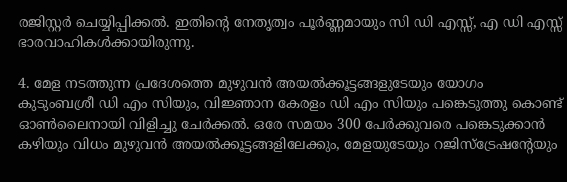രജിസ്റ്റർ ചെയ്യിപ്പിക്കൽ. ഇതിന്റെ നേതൃത്വം പൂ‍ര്‍ണ്ണമായും സി ഡി എസ്സ്, എ ഡി എസ്സ് ഭാരവാഹികൾക്കായിരുന്നു.

4. മേള നടത്തുന്ന പ്രദേശത്തെ മുഴുവൻ അയൽക്കൂട്ടങ്ങളുടേയും യോഗം കുടുംബശ്രീ ഡി എം സിയും, വിജ്ഞാന കേരളം ഡി എം സിയും പങ്കെടുത്തു കൊണ്ട് ഓൺലൈനായി വിളിച്ചു ചേർക്കൽ. ഒരേ സമയം 300 പേർക്കുവരെ പങ്കെടുക്കാൻ കഴിയും വിധം മുഴുവൻ അയൽക്കൂട്ടങ്ങളിലേക്കും, മേളയുടേയും റജിസ്ട്രേഷന്റേയും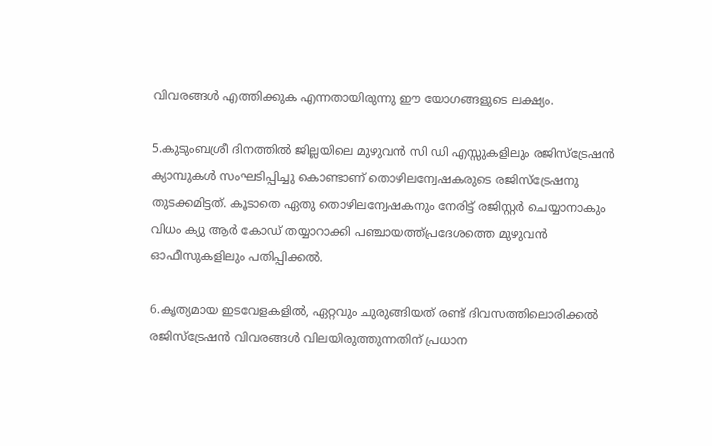വിവരങ്ങള്‍ എത്തിക്കുക എന്നതായിരുന്നു ഈ യോഗങ്ങളുടെ ലക്ഷ്യം.

5.കുടുംബശ്രീ ദിനത്തില്‍ ജില്ലയിലെ മുഴുവന്‍ സി ഡി എസ്സുകളിലും രജിസ്ട്രേഷൻ ക്യാമ്പുകൾ സംഘടിപ്പിച്ചു കൊണ്ടാണ് തൊഴിലന്വേഷകരുടെ രജിസ്ട്രേഷനു തുടക്കമിട്ടത്. കൂടാതെ ഏതു തൊഴിലന്വേഷകനും നേരിട്ട് രജിസ്റ്റർ ചെയ്യാനാകും വിധം ക്യു ആര്‍ കോഡ് തയ്യാറാക്കി പഞ്ചായത്ത്പ്രദേശത്തെ മുഴുവന്‍ ഓഫീസുകളിലും പതിപ്പിക്കൽ.

6.കൃത്യമായ ഇടവേളകളില്‍, ഏറ്റവും ചുരുങ്ങിയത് രണ്ട് ദിവസത്തിലൊരിക്കല്‍ രജിസ്ട്രേഷൻ വിവരങ്ങൾ വിലയിരുത്തുന്നതിന് പ്രധാന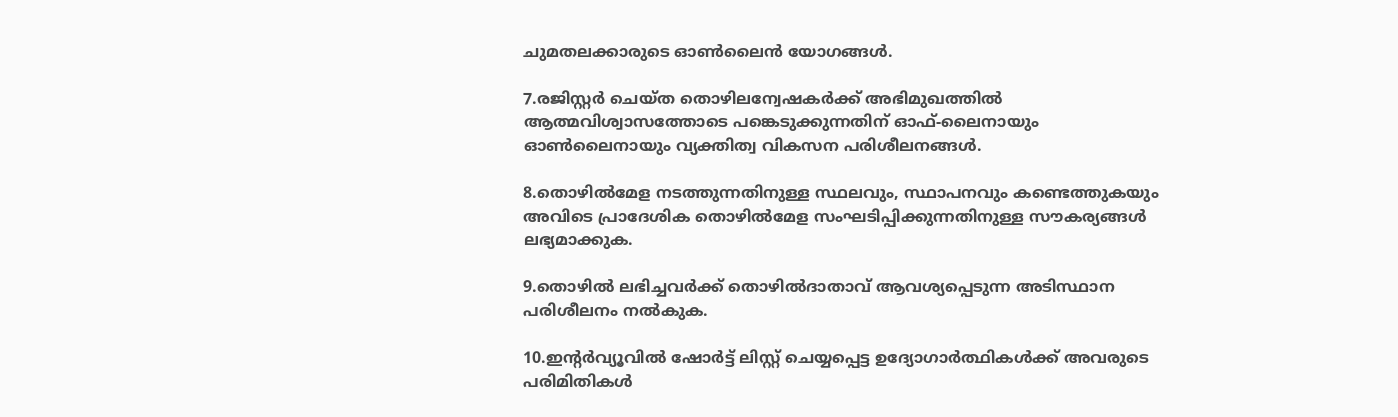ചുമതലക്കാരുടെ ഓൺലൈൻ യോഗങ്ങള്‍.

7.രജിസ്റ്റർ ചെയ്ത തൊഴിലന്വേഷകര്‍ക്ക് അഭിമുഖത്തില്‍ ആത്മവിശ്വാസത്തോടെ പങ്കെടുക്കുന്നതിന് ഓഫ്-ലൈനായും ഓൺലൈനായും വ്യക്തിത്വ വികസന പരിശീലനങ്ങള്‍.

8.തൊഴിൽമേള നടത്തുന്നതിനുള്ള സ്ഥലവും, സ്ഥാപനവും കണ്ടെത്തുകയും അവിടെ പ്രാദേശിക തൊഴിൽമേള സംഘടിപ്പിക്കുന്നതിനുള്ള സൗകര്യങ്ങള്‍ ലഭ്യമാക്കുക.

9.തൊഴിൽ ലഭിച്ചവർക്ക് തൊഴിൽദാതാവ് ആവശ്യപ്പെടുന്ന അടിസ്ഥാന പരിശീലനം നൽകുക.

10.ഇന്റർവ്യൂവിൽ ഷോർട്ട് ലിസ്റ്റ് ചെയ്യപ്പെട്ട ഉദ്യോഗാർത്ഥികൾക്ക് അവരുടെ പരിമിതികൾ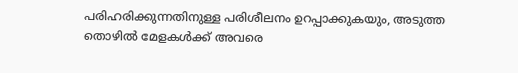പരിഹരിക്കുന്നതിനുള്ള പരിശീലനം ഉറപ്പാക്കുകയും, അടുത്ത തൊഴിൽ മേളകൾക്ക് അവരെ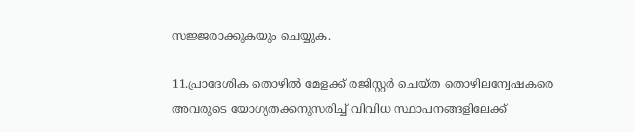സജ്ജരാക്കുകയും ചെയ്യുക.

11.പ്രാദേശിക തൊഴില്‍ മേളക്ക് രജിസ്റ്റർ ചെയ്ത തൊഴിലന്വേഷകരെ അവരുടെ യോഗ്യതക്കനുസരിച്ച് വിവിധ സ്ഥാപനങ്ങളിലേക്ക്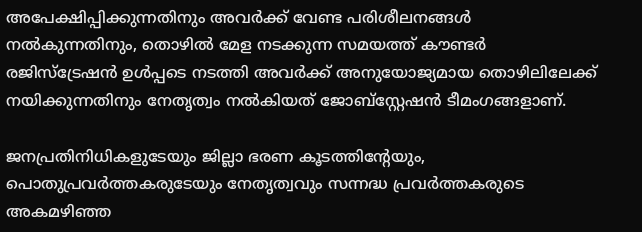അപേക്ഷിപ്പിക്കുന്നതിനും അവര്‍ക്ക് വേണ്ട പരിശീലനങ്ങള്‍ നല്‍കുന്നതിനും, തൊഴില്‍ മേള നടക്കുന്ന സമയത്ത് കൗണ്ടര്‍ രജിസ്ട്രേഷന്‍ ഉള്‍പ്പടെ നടത്തി അവര്‍ക്ക് അനുയോജ്യമായ തൊഴിലിലേക്ക് നയിക്കുന്നതിനും നേതൃത്വം നല്‍കിയത് ജോബ്സ്റ്റേഷ‍ന്‍ ടീമംഗങ്ങളാണ്.

ജനപ്രതിനിധികളുടേയും ജില്ലാ ഭരണ കൂടത്തിന്റേയും, പൊതുപ്രവര്‍ത്തകരുടേയും നേതൃത്വവും സന്നദ്ധ പ്രവര്‍ത്തകരുടെ അകമഴിഞ്ഞ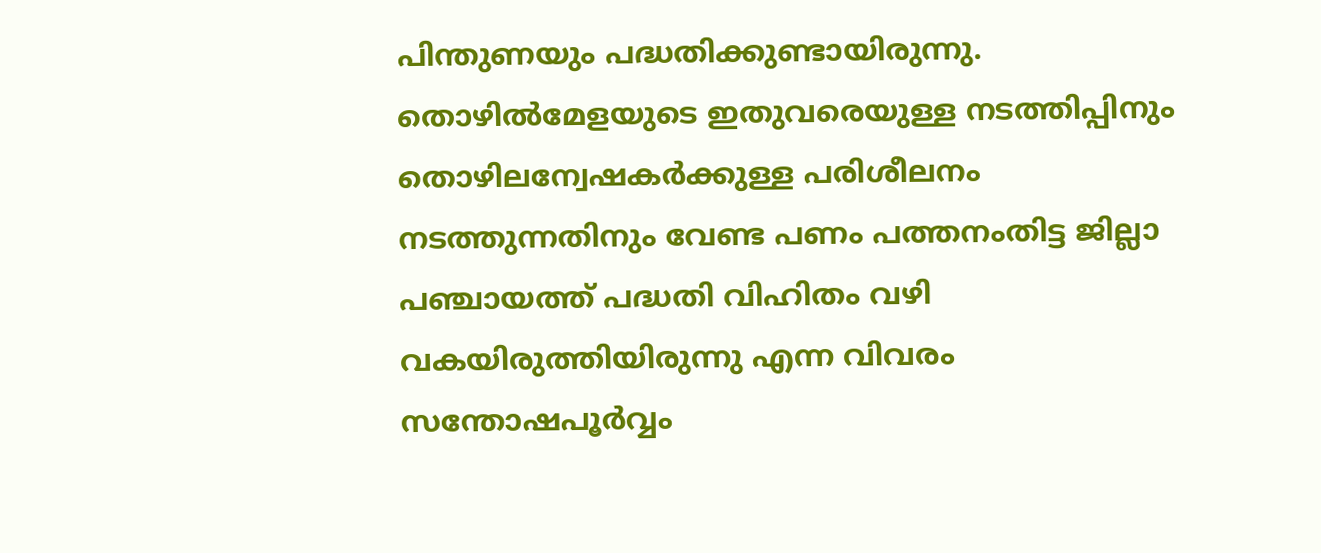പിന്തുണയും പദ്ധതിക്കുണ്ടായിരുന്നു. തൊഴിൽമേളയുടെ ഇതുവരെയുള്ള നടത്തിപ്പിനും തൊഴിലന്വേഷകർക്കുള്ള പരിശീലനം നടത്തുന്നതിനും വേണ്ട പണം പത്തനംതിട്ട ജില്ലാ പഞ്ചായത്ത് പദ്ധതി വിഹിതം വഴി വകയിരുത്തിയിരുന്നു എന്ന വിവരം സന്തോഷപൂർവ്വം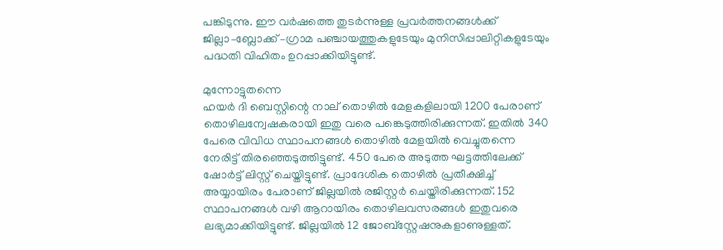പങ്കിടുന്നു. ഈ വര്‍ഷത്തെ തുടര്‍ന്നുള്ള പ്രവര്‍ത്തനങ്ങള്‍ക്ക് ജില്ലാ–ബ്ലോക്ക് –ഗ്രാമ പഞ്ചായത്തുകളുടേയും മുനിസിപ്പാലിറ്റികളുടേയും പദ്ധതി വിഹിതം ഉറപ്പാക്കിയിട്ടുണ്ട്.

മുന്നോട്ടുതന്നെ
ഹയർ ദി ബെസ്റ്റിന്റെ നാല് തൊഴില്‍ മേളകളിലായി 1200 പേരാണ് തൊഴിലന്വേഷകരായി ഇതു വരെ പങ്കെടുത്തിരിക്കുന്നത്. ഇതില്‍ 340 പേരെ വിവിധ സ്ഥാപനങ്ങള്‍ തൊഴില്‍ മേളയില്‍ വെച്ചുതന്നെ നേരിട്ട് തിരഞ്ഞെടുത്തിട്ടുണ്ട്. 450 പേരെ അടുത്ത ഘട്ടത്തിലേക്ക് ഷോർട്ട് ലിസ്റ്റ് ചെയ്തിട്ടുണ്ട്. പ്രാദേശിക തൊഴില്‍ പ്രതീക്ഷിച്ച് അയ്യായിരം പേരാണ് ജില്ലയില്‍ രജിസ്റ്റര്‍ ചെയ്തിരിക്കുന്നത്. 152 സ്ഥാപനങ്ങള്‍ വഴി ആറായിരം തൊഴിലവസരങ്ങള്‍ ഇതുവരെ ലഭ്യമാക്കിയിട്ടുണ്ട്. ജില്ലയില്‍ 12 ജോബ്സ്റ്റേഷനുകളാണുള്ളത്.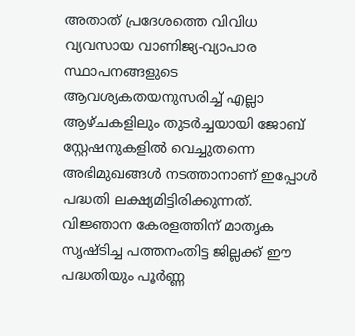അതാത് പ്രദേശത്തെ വിവിധ വ്യവസായ വാണിജ്യ-വ്യാപാര സ്ഥാപനങ്ങളുടെ ആവശ്യകതയനുസരിച്ച് എല്ലാ ആഴ്ചകളിലും തുടര്‍ച്ചയായി ജോബ് സ്റ്റേഷനുകളില്‍ വെച്ചുതന്നെ അഭിമുഖങ്ങള്‍ നടത്താനാണ് ഇപ്പോള്‍ പദ്ധതി ലക്ഷ്യമിട്ടിരിക്കുന്നത്. വിജ്ഞാന കേരളത്തിന് മാതൃക സൃഷ്ടിച്ച പത്തനംതിട്ട ജില്ലക്ക് ഈ പദ്ധതിയും പൂര്‍ണ്ണ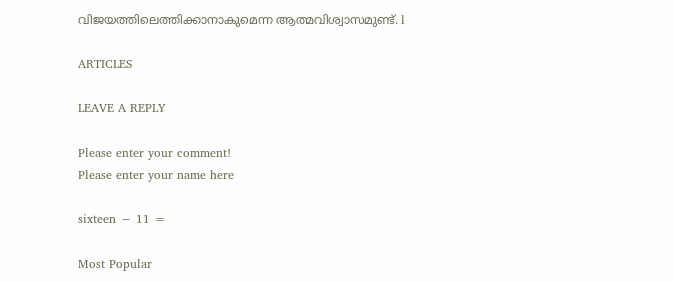വിജയത്തിലെത്തിക്കാനാകുമെന്ന ആത്മവിശ്വാസമുണ്ട്. l

ARTICLES

LEAVE A REPLY

Please enter your comment!
Please enter your name here

sixteen − 11 =

Most Popular